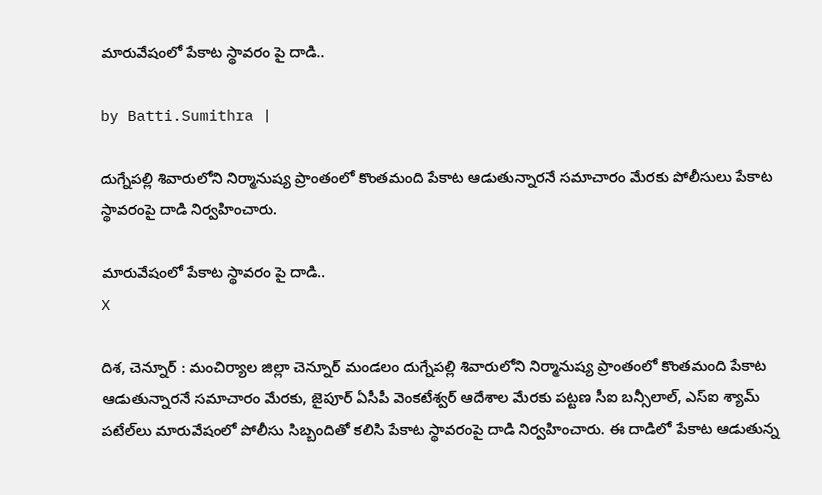మారువేషంలో పేకాట స్థావరం పై దాడి..

by Batti.Sumithra |

దుగ్నేపల్లి శివారులోని నిర్మానుష్య ప్రాంతంలో కొంతమంది పేకాట ఆడుతున్నారనే సమాచారం మేరకు పోలీసులు పేకాట స్థావరంపై దాడి నిర్వహించారు.

మారువేషంలో పేకాట స్థావరం పై దాడి..
X

దిశ, చెన్నూర్ : మంచిర్యాల జిల్లా చెన్నూర్ మండలం దుగ్నేపల్లి శివారులోని నిర్మానుష్య ప్రాంతంలో కొంతమంది పేకాట ఆడుతున్నారనే సమాచారం మేరకు, జైపూర్ ఏసీపీ వెంకటేశ్వర్ ఆదేశాల మేరకు పట్టణ సీఐ బన్సీలాల్, ఎస్ఐ శ్యామ్ పటేల్‌లు మారువేషంలో పోలీసు సిబ్బందితో కలిసి పేకాట స్థావరంపై దాడి నిర్వహించారు. ఈ దాడిలో పేకాట ఆడుతున్న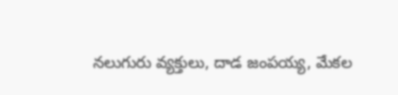నలుగురు వ్యక్తులు, దాడ జంపయ్య, మేకల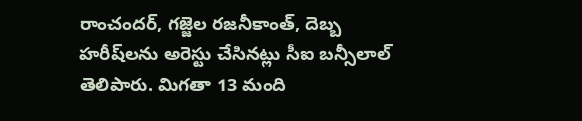రాంచందర్, గజ్జెల రజనీకాంత్, దెబ్బ హరీష్‌లను అరెస్టు చేసినట్లు సీఐ బన్సీలాల్ తెలిపారు. మిగతా 13 మంది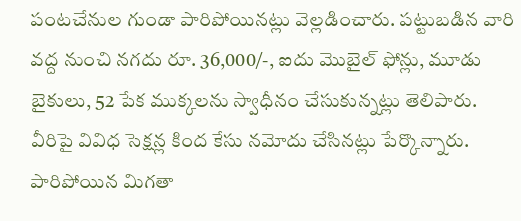పంటచేనుల గుండా పారిపోయినట్లు వెల్లడించారు. పట్టుబడిన వారి వద్ద నుంచి నగదు రూ. 36,000/-, ఐదు మొబైల్ ఫోన్లు, మూడు బైకులు, 52 పేక ముక్కలను స్వాధీనం చేసుకున్నట్లు తెలిపారు. వీరిపై వివిధ సెక్షన్ల కింద కేసు నమోదు చేసినట్లు పేర్కొన్నారు. పారిపోయిన మిగతా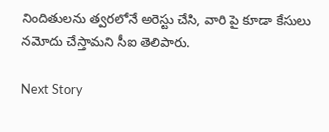నిందితులను త్వరలోనే అరెస్టు చేసి, వారి పై కూడా కేసులు నమోదు చేస్తామని సీఐ తెలిపారు.

Next Story